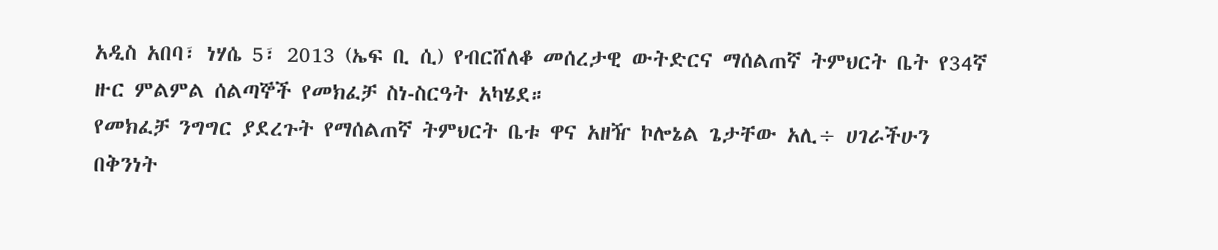አዲስ አበባ፣ ነሃሴ 5፣ 2013 (ኤፍ ቢ ሲ) የብርሸለቆ መሰረታዊ ውትድርና ማሰልጠኛ ትምህርት ቤት የ34ኛ ዙር ምልምል ሰልጣኞች የመክፈቻ ስነ‐ስርዓት አካሄደ።
የመክፈቻ ንግግር ያደረጉት የማሰልጠኛ ትምህርት ቤቱ ዋና አዘዥ ኮሎኔል ጌታቸው አሊ÷ ሀገራችሁን በቅንነት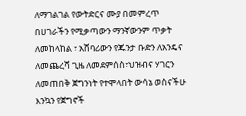ለማገልገል የውትድርና ሙያ በመምረጥ በሀገራችን የሚቃጣውን ማንኛውንም ጥቃት ለመከላከል ፣ አሸባሪውን የጁንታ ቡድን ለአንዴና ለመጨረሻ ጊዜ ለመደምሰስ፣ህዝብና ሃገርን ለመጠበቅ ጀግንነት የተሞላበት ውሳኔ ወስናችሁ እንኳን የጀግኖች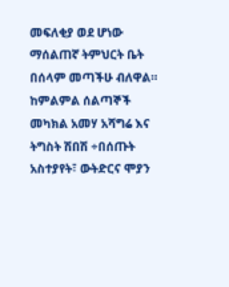መፍለቂያ ወደ ሆነው ማሰልጠኛ ትምህርት ቤት በሰላም መጣችሁ ብለዋል።
ከምልምል ሰልጣኞች መካክል አመሃ አሻግሬ እና ትግስት ሽበሽ ÷በሰጡት አስተያየት፣ ውትድርና ሞያን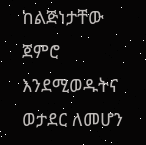ከልጅነታቸው ጀምሮ እንደሚወዱትና ወታደር ለመሆን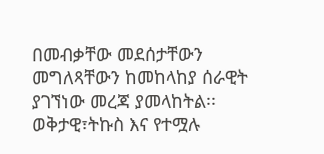በመብቃቸው መደሰታቸውን መግለጻቸውን ከመከላከያ ሰራዊት ያገኘነው መረጃ ያመላከትል፡፡
ወቅታዊ፣ትኩስ እና የተሟሉ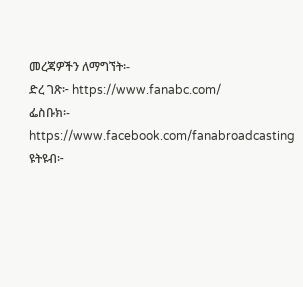መረጃዎችን ለማግኘት፡-
ድረ ገጽ፦ https://www.fanabc.com/
ፌስቡክ፡- https://www.facebook.com/fanabroadcasting
ዩትዩብ፦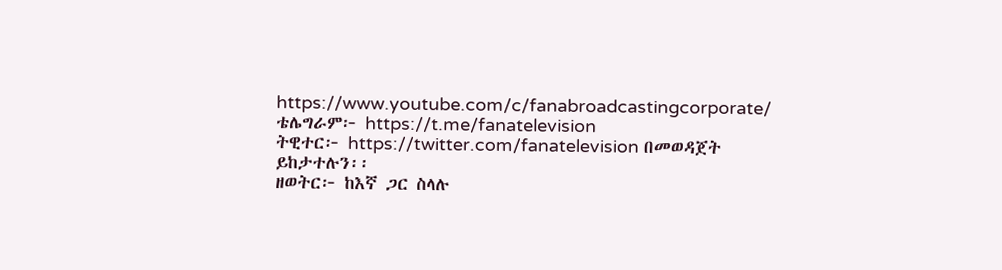https://www.youtube.com/c/fanabroadcastingcorporate/
ቴሌግራም፦ https://t.me/fanatelevision
ትዊተር፦ https://twitter.com/fanatelevision በመወዳጀት ይከታተሉን፡፡
ዘወትር፦ ከእኛ ጋር ስላሉ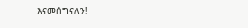እናመሰግናለን!